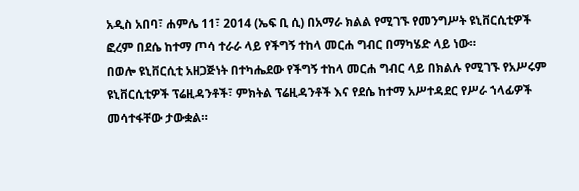አዲስ አበባ፣ ሐምሌ 11፣ 2014 (ኤፍ ቢ ሲ) በአማራ ክልል የሚገኙ የመንግሥት ዩኒቨርሲቲዎች ፎረም በደሴ ከተማ ጦሳ ተራራ ላይ የችግኝ ተከላ መርሐ ግብር በማካሄድ ላይ ነው።
በወሎ ዩኒቨርሲቲ አዘጋጅነት በተካሔደው የችግኝ ተከላ መርሐ ግብር ላይ በክልሉ የሚገኙ የአሥሩም ዩኒቨርሲቲዎች ፕሬዚዳንቶች፣ ምክትል ፕሬዚዳንቶች እና የደሴ ከተማ አሥተዳደር የሥራ ኀላፊዎች መሳተፋቸው ታውቋል።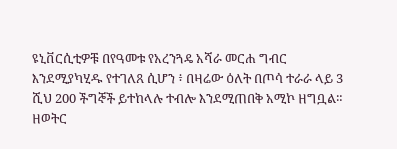ዩኒቨርሲቲዎቹ በየዓመቱ የአረንጓዴ አሻራ መርሐ ግብር እንደሚያካሂዱ የተገለጸ ሲሆን ፥ በዛሬው ዕለት በጦሳ ተራራ ላይ 3 ሺህ 200 ችግኞች ይተከላሉ ተብሎ እንደሚጠበቅ አሚኮ ዘግቧል።
ዘወትር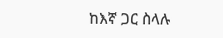ከእኛ ጋር ስላሉ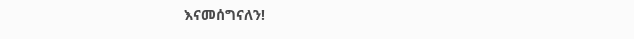እናመሰግናለን!